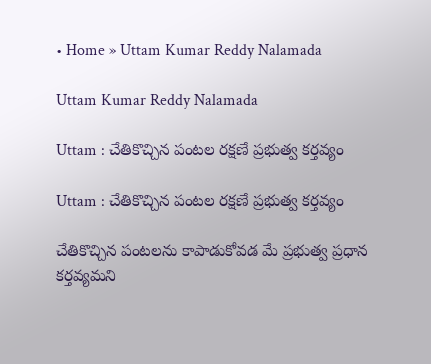• Home » Uttam Kumar Reddy Nalamada

Uttam Kumar Reddy Nalamada

Uttam : చేతికొచ్చిన పంటల రక్షణే ప్రభుత్వ కర్తవ్యం

Uttam : చేతికొచ్చిన పంటల రక్షణే ప్రభుత్వ కర్తవ్యం

చేతికొచ్చిన పంటలను కాపాడుకోవడ మే ప్రభుత్వ ప్రధాన కర్తవ్యమని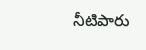నీటిపారు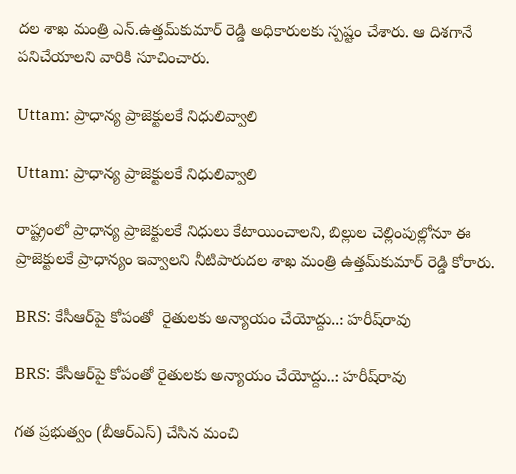దల శాఖ మంత్రి ఎన్‌.ఉత్తమ్‌కుమార్‌ రెడ్డి అధికారులకు స్పష్టం చేశారు. ఆ దిశగానే పనిచేయాలని వారికి సూచించారు.

Uttam: ప్రాధాన్య ప్రాజెక్టులకే నిధులివ్వాలి

Uttam: ప్రాధాన్య ప్రాజెక్టులకే నిధులివ్వాలి

రాష్ట్రంలో ప్రాధాన్య ప్రాజెక్టులకే నిధులు కేటాయించాలని, బిల్లుల చెల్లింపుల్లోనూ ఈ ప్రాజెక్టులకే ప్రాధాన్యం ఇవ్వాలని నీటిపారుదల శాఖ మంత్రి ఉత్తమ్‌కుమార్‌ రెడ్డి కోరారు.

BRS: కేసీఆర్‌పై కోపంతో  రైతులకు అన్యాయం చేయోద్దు..: హరీష్‌రావు

BRS: కేసీఆర్‌పై కోపంతో రైతులకు అన్యాయం చేయోద్దు..: హరీష్‌రావు

గత ప్రభుత్వం (బీఆర్ఎస్) చేసిన మంచి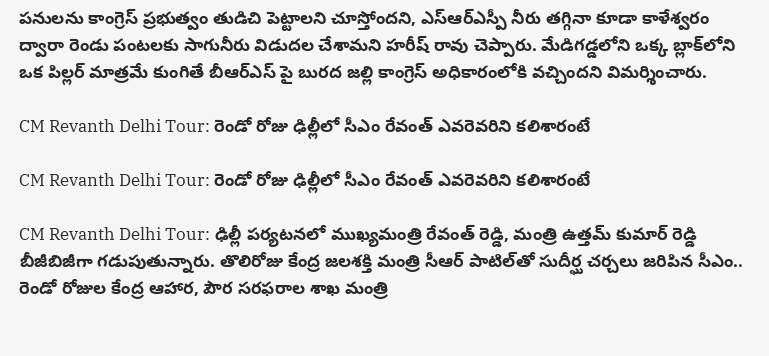పనులను కాంగ్రెస్ ప్రభుత్వం తుడిచి పెట్టాలని చూస్తోందని, ఎస్ఆర్ఎస్పీ నీరు తగ్గినా కూడా కాళేశ్వరం ద్వారా రెండు పంటలకు సాగునీరు విడుదల చేశామని హరీష్ రావు చెప్పారు. మేడిగడ్డలోని ఒక్క బ్లాక్‌లోని ఒక పిల్లర్ మాత్రమే కుంగితే బీఆర్ఎస్ పై బురద జల్లి కాంగ్రెస్ అధికారంలోకి వచ్చిందని విమర్శించారు.

CM Revanth Delhi Tour: రెండో రోజు ఢిల్లీలో సీఎం రేవంత్ ఎవరెవరిని కలిశారంటే

CM Revanth Delhi Tour: రెండో రోజు ఢిల్లీలో సీఎం రేవంత్ ఎవరెవరిని కలిశారంటే

CM Revanth Delhi Tour: ఢిల్లీ పర్యటనలో ముఖ్యమంత్రి రేవంత్ రెడ్డి, మంత్రి ఉత్తమ్‌ కుమార్ రెడ్డి బీజీబిజీగా గడుపుతున్నారు. తొలిరోజు కేంద్ర జలశక్తి మంత్రి సీఆర్ పాటిల్‌‌తో సుదీర్ఘ చర్చలు జరిపిన సీఎం.. రెండో రోజుల కేంద్ర ఆహార, పౌర సరఫరాల శాఖ మంత్రి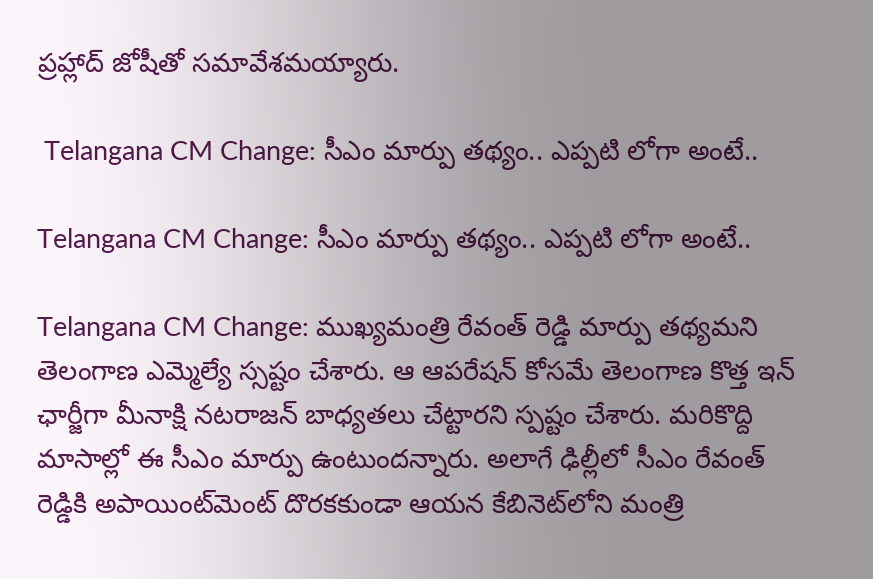ప్రహ్లాద్ జోషీతో సమావేశమయ్యారు.

 Telangana CM Change: సీఎం మార్పు తథ్యం.. ఎప్పటి లోగా అంటే..

Telangana CM Change: సీఎం మార్పు తథ్యం.. ఎప్పటి లోగా అంటే..

Telangana CM Change: ముఖ్యమంత్రి రేవంత్ రెడ్డి మార్పు తథ్యమని తెలంగాణ ఎమ్మెల్యే స్సష్టం చేశారు. ఆ ఆపరేషన్ కోసమే తెలంగాణ కొత్త ఇన్ ఛార్జీగా మీనాక్షి నటరాజన్ బాధ్యతలు చేట్టారని స్పష్టం చేశారు. మరికొద్ది మాసాల్లో ఈ సీఎం మార్పు ఉంటుందన్నారు. అలాగే ఢిల్లీలో సీఎం రేవంత్ రెడ్డికి అపాయింట్‌మెంట్ దొరకకుండా ఆయన కేబినెట్‌లోని మంత్రి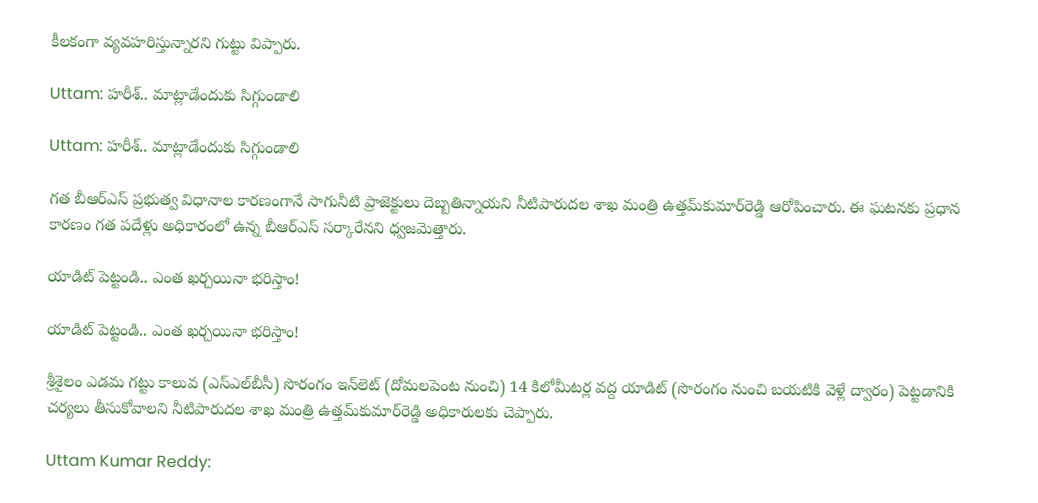కీలకంగా వ్యవహరిస్తున్నారని గుట్టు విప్పారు.

Uttam: హరీశ్‌.. మాట్లాడేందుకు సిగ్గుండాలి

Uttam: హరీశ్‌.. మాట్లాడేందుకు సిగ్గుండాలి

గత బీఆర్‌ఎస్‌ ప్రభుత్వ విధానాల కారణంగానే సాగునీటి ప్రాజెక్టులు దెబ్బతిన్నాయని నీటిపారుదల శాఖ మంత్రి ఉత్తమ్‌కుమార్‌రెడ్డి ఆరోపించారు. ఈ ఘటనకు ప్రధాన కారణం గత పదేళ్లు అధికారంలో ఉన్న బీఆర్‌ఎస్‌ సర్కారేనని ధ్వజమెత్తారు.

యాడిట్‌ పెట్టండి.. ఎంత ఖర్చయినా భరిస్తాం!

యాడిట్‌ పెట్టండి.. ఎంత ఖర్చయినా భరిస్తాం!

శ్రీశైలం ఎడమ గట్టు కాలువ (ఎస్‌ఎల్‌బీసీ) సొరంగం ఇన్‌లెట్‌ (దోమలపెంట నుంచి) 14 కిలోమీటర్ల వద్ద యాడిట్‌ (సొరంగం నుంచి బయటికి వెళ్లే ద్వారం) పెట్టడానికి చర్యలు తీసుకోవాలని నీటిపారుదల శాఖ మంత్రి ఉత్తమ్‌కుమార్‌రెడ్డి అధికారులకు చెప్పారు.

Uttam Kumar Reddy: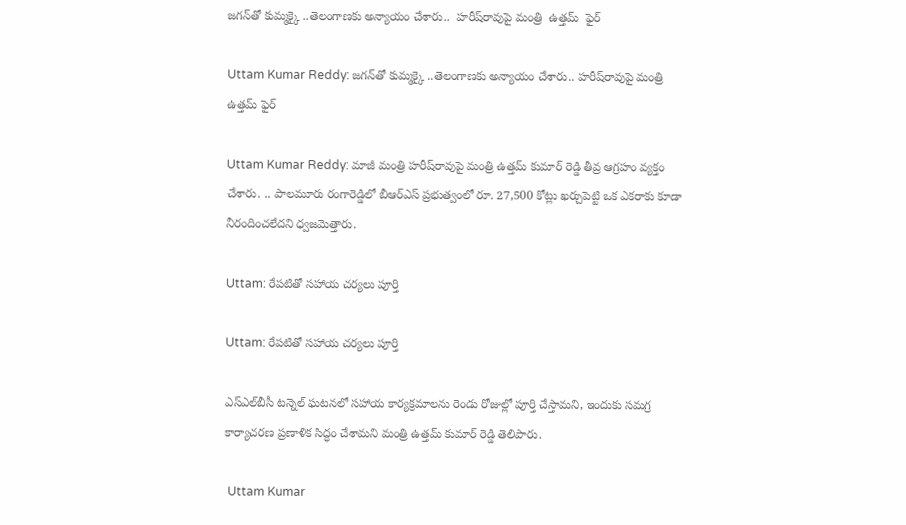జగన్‌తో కుమ్మక్కై ..తెలంగాణకు అన్యాయం చేశారు..  హరీష్‌రావుపై మంత్రి  ఉత్తమ్‌  ఫైర్

Uttam Kumar Reddy: జగన్‌తో కుమ్మక్కై ..తెలంగాణకు అన్యాయం చేశారు.. హరీష్‌రావుపై మంత్రి ఉత్తమ్‌ ఫైర్

Uttam Kumar Reddy: మాజీ మంత్రి హరీష్‌రావుపై మంత్రి ఉత్తమ్ కుమార్ రెడ్డి తీవ్ర ఆగ్రహం వ్యక్తం చేశారు. .. పాలమూరు రంగారెడ్డిలో బీఆర్ఎస్ ప్రభుత్వంలో రూ. 27,500 కోట్లు ఖర్చుపెట్టి ఒక ఎకరాకు కూడా నీరందించలేదని ధ్వజమెత్తారు.

Uttam: రేపటితో సహాయ చర్యలు పూర్తి

Uttam: రేపటితో సహాయ చర్యలు పూర్తి

ఎస్‌ఎల్‌బీసీ టన్నెల్‌ ఘటనలో సహాయ కార్యక్రమాలను రెండు రోజుల్లో పూర్తి చేస్తామని, ఇందుకు సమగ్ర కార్యాచరణ ప్రణాళిక సిద్ధం చేశామని మంత్రి ఉత్తమ్‌ కుమార్‌ రెడ్డి తెలిపారు.

 Uttam Kumar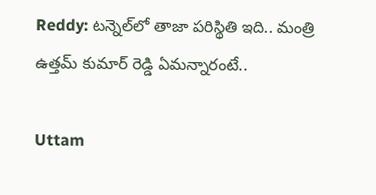Reddy: టన్నెల్‌లో తాజా పరిస్థితి ఇది.. మంత్రి ఉత్తమ్ కుమార్ రెడ్డి ఏమన్నారంటే..

Uttam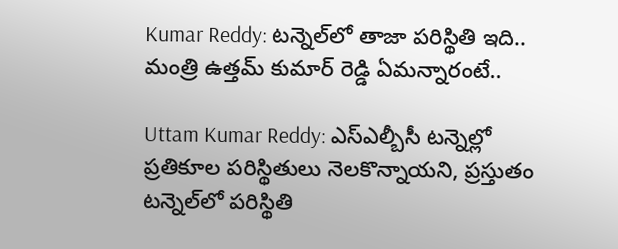Kumar Reddy: టన్నెల్‌లో తాజా పరిస్థితి ఇది.. మంత్రి ఉత్తమ్ కుమార్ రెడ్డి ఏమన్నారంటే..

Uttam Kumar Reddy: ఎస్ఎల్బీసీ టన్నెల్లో ప్రతికూల పరిస్థితులు నెలకొన్నాయని, ప్రస్తుతం టన్నెల్‌లో పరిస్థితి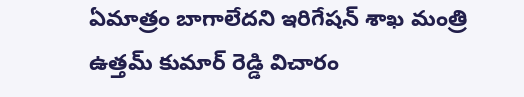ఏమాత్రం బాగాలేదని ఇరిగేషన్ శాఖ మంత్రి ఉత్తమ్ కుమార్ రెడ్డి విచారం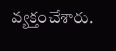వ్యక్తంచేశారు.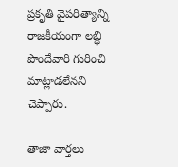ప్రకృతి వైపరిత్యాన్ని రాజకీయంగా లబ్ధి పొందేవారి గురించి మాట్లాడలేనని చెప్పారు.

తాజా వార్తలు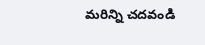మరిన్ని చదవండి